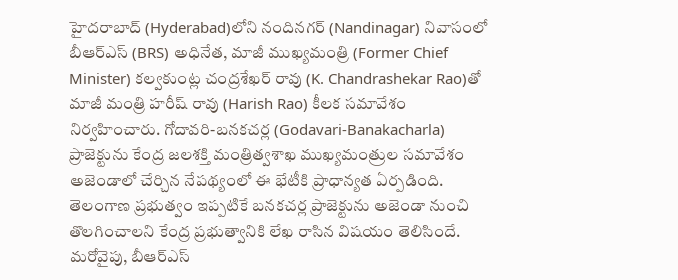హైదరాబాద్ (Hyderabad)లోని నందినగర్ (Nandinagar) నివాసంలో బీఆర్ఎస్ (BRS) అధినేత, మాజీ ముఖ్యమంత్రి (Former Chief Minister) కల్వకుంట్ల చంద్రశేఖర్ రావు (K. Chandrashekar Rao)తో మాజీ మంత్రి హరీష్ రావు (Harish Rao) కీలక సమావేశం నిర్వహించారు. గోదావరి-బనకచర్ల (Godavari-Banakacharla) ప్రాజెక్టును కేంద్ర జలశక్తి మంత్రిత్వశాఖ ముఖ్యమంత్రుల సమావేశం అజెండాలో చేర్చిన నేపథ్యంలో ఈ భేటీకి ప్రాధాన్యత ఏర్పడింది.
తెలంగాణ ప్రభుత్వం ఇప్పటికే బనకచర్ల ప్రాజెక్టును అజెండా నుంచి తొలగించాలని కేంద్ర ప్రభుత్వానికి లేఖ రాసిన విషయం తెలిసిందే. మరోవైపు, బీఆర్ఎస్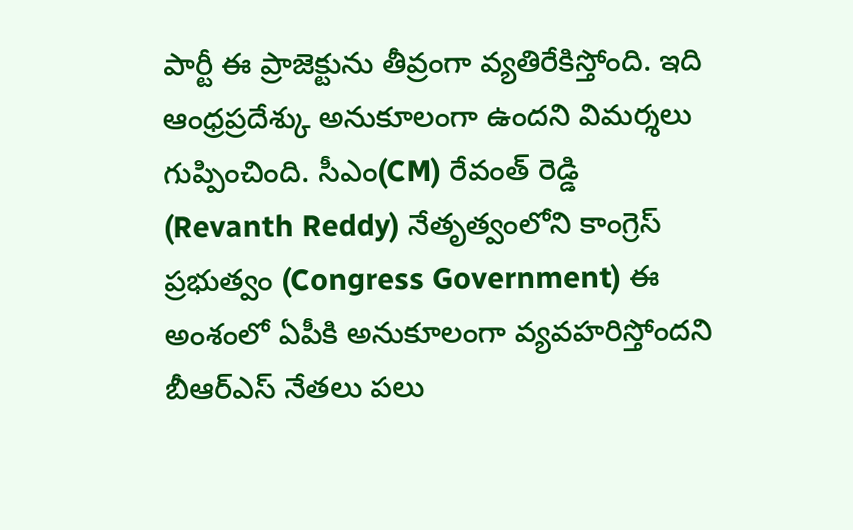పార్టీ ఈ ప్రాజెక్టును తీవ్రంగా వ్యతిరేకిస్తోంది. ఇది ఆంధ్రప్రదేశ్కు అనుకూలంగా ఉందని విమర్శలు గుప్పించింది. సీఎం(CM) రేవంత్ రెడ్డి (Revanth Reddy) నేతృత్వంలోని కాంగ్రెస్ ప్రభుత్వం (Congress Government) ఈ అంశంలో ఏపీకి అనుకూలంగా వ్యవహరిస్తోందని బీఆర్ఎస్ నేతలు పలు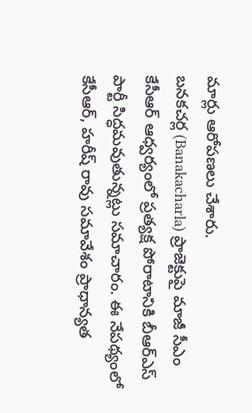మార్లు ఆరోపణలు చేశారు.
బనకచర్ల (Banakacharla) ప్రాజెక్టుపై మాజీ సీఎం కేసీఆర్ ఆధ్వర్యంలో ప్రత్యక్ష పోరాటానికి బీఆర్ఎస్ పార్టీ సిద్ధమవుతున్నట్లు సమాచారం. ఈ నేపథ్యంలో కేసీఆర్, హరీష్ రావు సమావేశం ప్రాధాన్యత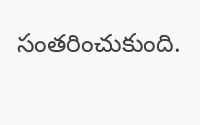సంతరించుకుంది.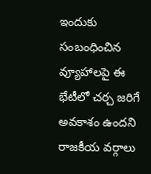ఇందుకు సంబంధించిన వ్యూహాలపై ఈ భేటీలో చర్చ జరిగే అవకాశం ఉందని రాజకీయ వర్గాలు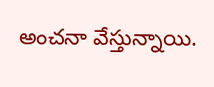అంచనా వేస్తున్నాయి.